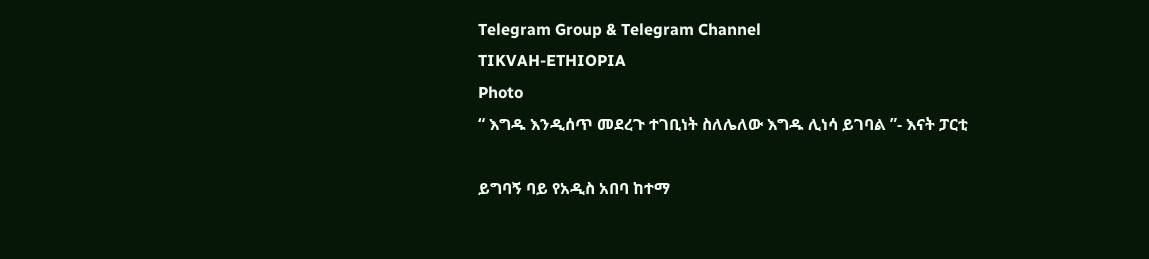Telegram Group & Telegram Channel
TIKVAH-ETHIOPIA
Photo
“ እግዱ እንዲሰጥ መደረጉ ተገቢነት ስለሌለው እግዱ ሊነሳ ይገባል ”- እናት ፓርቲ

ይግባኝ ባይ የአዲስ አበባ ከተማ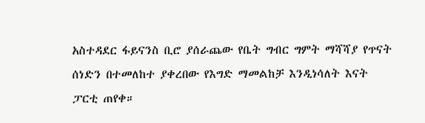አስተዳደር ፋይናንስ ቢሮ ያሰራጨው የቤት ግብር ግምት ማሻሻያ የጥናት ሰነድን በተመለከተ ያቀረበው የእግድ ማመልከቻ እንዲነሳለት እናት ፓርቲ ጠየቀ።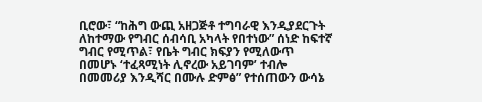ቢሮው፣ “ከሕግ ውጪ አዘጋጅቶ ተግባራዊ እንዲያደርጉት ለከተማው የግብር ሰብሳቢ አካላት የበተነው” ሰነድ ከፍተኛ ግብር የሚጥል፣ የቤት ግብር ክፍያን የሚለውጥ በመሆኑ ‘ተፈጻሚነት ሊኖረው አይገባም’ ተብሎ በመመሪያ እንዲሻር በሙሉ ድምፅ” የተሰጠውን ውሳኔ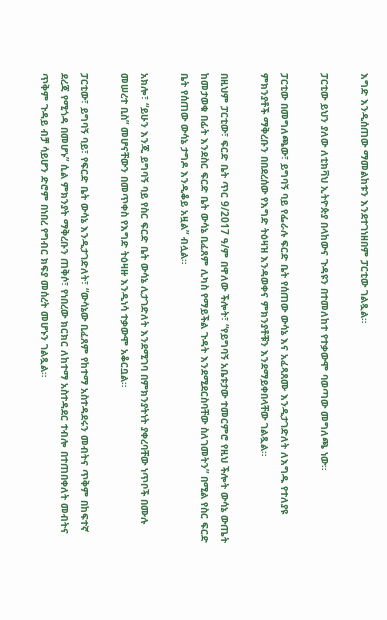እግድ እንዲሰጠው ማመልከቱን እንደተገነዘበም ፓርቲው ገልጿል።

ፓርቲው ይህን ያለው ለቲክቫህ ኢትዮጵያ በላከውና ጉዳዩን በተመለከተ የተቃውሞ ባወጣው መግለጫ ነው።

ፓርቲው በመግለጫው፣ ይግባኝ ባይ የፌራሉ ፍርድ ቤት የሰጠው ውሳኔ እና አፈጻጸሙ እንዲታገድለት ለእግዱ የተለያዩ ምክንያቶች ማቅረቡን በበደረሰው የእግድ ትዕዛዝ እንዳወቀና ምክንያቶቹን እንደማይቀበላቸው ገልጿል።

በዚህም ፓርቲው፣ ፍርድ ቤት ጥር 9/2017 ዓ/ም በዋለው ችሎት፣ “የይግባኝ አቤቱታው ተመርምሮ የዚህ ችሎት ውሳኔ ውጤት ከመታወቁ በፊት እንደስር ፍርድ ቤት ውሳኔ ቢፈጸም ሊካስ የማይችል ጉዳት እንደሚደርስባቸው ስለገመትን” በሚል የስር ፍርድ ቤት የሰጠው ውሳኔ ታግዶ እንዲቆይ አዟል” ብሏል።

አክሎ፣ “ይሁን እንጂ ይግባኝ ባይ የስር ፍርድ ቤት ውሳኔ ሊታገድለት እንደሚገባ በምክንያትነት ያቀረባቸው ነጥቦች በሙሉ መሠረተ ቢስ” መሆናቸውን በመጥቀስ የእግድ ትዕዛዙ እንዲነሳ ተቃውሞ አቆርቧል።

ፓርቲው፣ ይግባኝ ባይ፣ የፍርድ ቤት ውሳኔ እንዲታገድለት፣ “ውሳኔው ቢፈጸም የከተማ አስተዳደሩን መብትና ጥቅም በከፍተኛ ደረጃ የሚጎዳ በመሆኑ” ሲል ምክንያት ማቅረቡን ጠቅሶ፣ የነበረው ክርክር ለከተማ አስተዳደር ተብሎ በተጠበቀለት መብትና ጥቅም ጉዳይ ብቻ ሳይሆን ድሮም በነበረ የግብር ክፍያ መሰረት መሆኑን ገልጿል።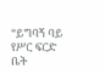“ይግባኝ ባይ የሥር ፍርድ ቤት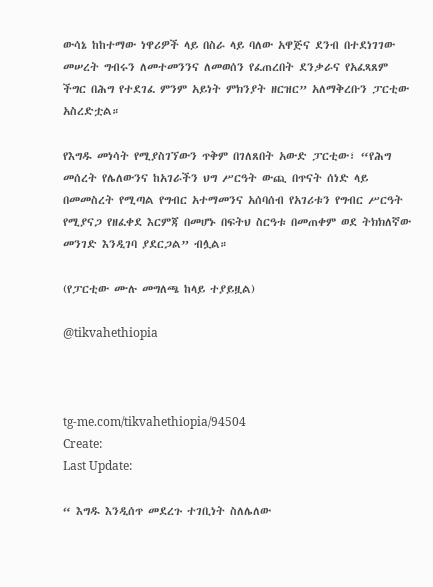ውሳኔ ከከተማው ነዋሪዎች ላይ በስራ ላይ ባለው አዋጅና ደንብ በተደነገገው መሠረት ግብሩን ለመተመንንና ለመወሰን የፈጠረበት ደንቃራና የአፈጻጸም ችግር በሕግ የተደገፈ ምንም አይነት ምክንያት ዘርዝር” አለማቅረቡን ፓርቲው አስረድቷል።

የእግዱ መነሳት የሚያስገኘውን ጥቅም በገለጸበት አውድ ፓርቲው፣ “የሕግ መሰረት የሌለውንና ከአገራችን ህግ ሥርዓት ውጪ በጥናት ሰነድ ላይ በመመስረት የሚጣል የግብር አተማመንና አሰባሰብ የአገሪቱን የግብር ሥርዓት የሚያናጋ የዘፈቀደ እርምጃ በመሆኑ በፍትህ ስርዓቱ በመጠቀም ወደ ትክክለኛው መንገድ እንዲገባ ያደርጋል” ብሏል።

(የፓርቲው ሙሉ መግለጫ ከላይ ተያይዟል)

@tikvahethiopia



tg-me.com/tikvahethiopia/94504
Create:
Last Update:

“ እግዱ እንዲሰጥ መደረጉ ተገቢነት ስለሌለው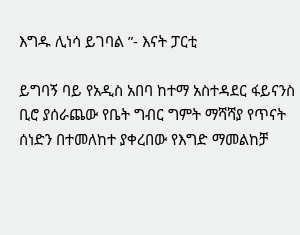እግዱ ሊነሳ ይገባል ”- እናት ፓርቲ

ይግባኝ ባይ የአዲስ አበባ ከተማ አስተዳደር ፋይናንስ ቢሮ ያሰራጨው የቤት ግብር ግምት ማሻሻያ የጥናት ሰነድን በተመለከተ ያቀረበው የእግድ ማመልከቻ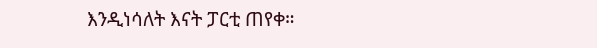እንዲነሳለት እናት ፓርቲ ጠየቀ።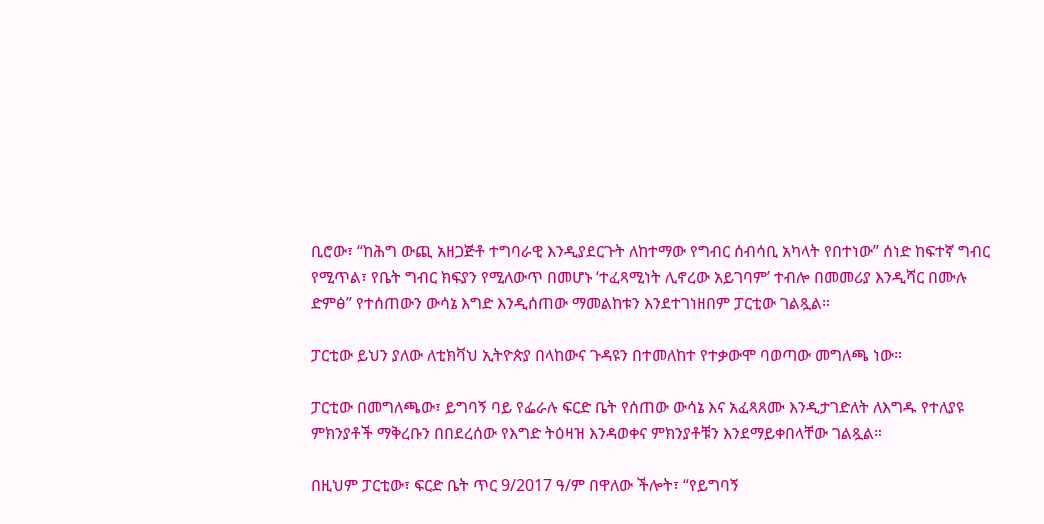ቢሮው፣ “ከሕግ ውጪ አዘጋጅቶ ተግባራዊ እንዲያደርጉት ለከተማው የግብር ሰብሳቢ አካላት የበተነው” ሰነድ ከፍተኛ ግብር የሚጥል፣ የቤት ግብር ክፍያን የሚለውጥ በመሆኑ ‘ተፈጻሚነት ሊኖረው አይገባም’ ተብሎ በመመሪያ እንዲሻር በሙሉ ድምፅ” የተሰጠውን ውሳኔ እግድ እንዲሰጠው ማመልከቱን እንደተገነዘበም ፓርቲው ገልጿል።

ፓርቲው ይህን ያለው ለቲክቫህ ኢትዮጵያ በላከውና ጉዳዩን በተመለከተ የተቃውሞ ባወጣው መግለጫ ነው።

ፓርቲው በመግለጫው፣ ይግባኝ ባይ የፌራሉ ፍርድ ቤት የሰጠው ውሳኔ እና አፈጻጸሙ እንዲታገድለት ለእግዱ የተለያዩ ምክንያቶች ማቅረቡን በበደረሰው የእግድ ትዕዛዝ እንዳወቀና ምክንያቶቹን እንደማይቀበላቸው ገልጿል።

በዚህም ፓርቲው፣ ፍርድ ቤት ጥር 9/2017 ዓ/ም በዋለው ችሎት፣ “የይግባኝ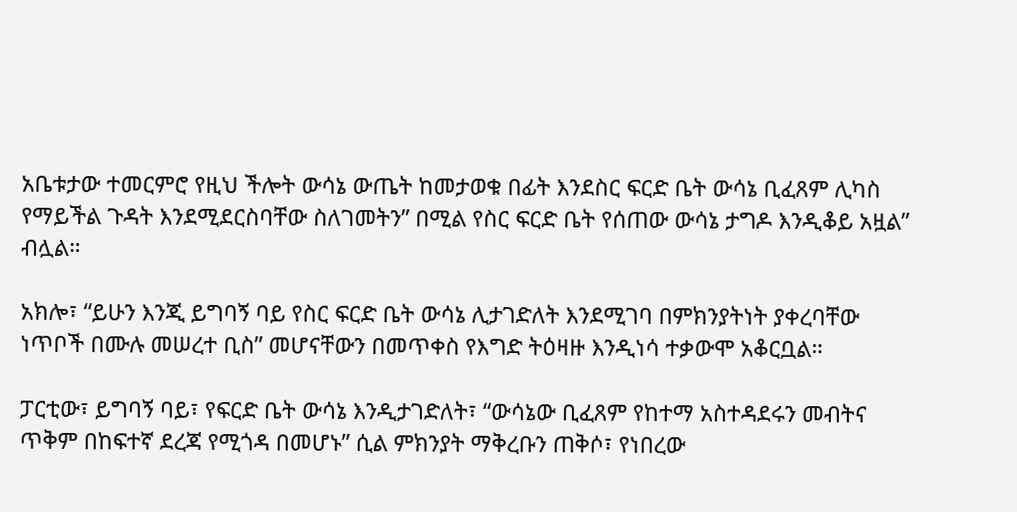አቤቱታው ተመርምሮ የዚህ ችሎት ውሳኔ ውጤት ከመታወቁ በፊት እንደስር ፍርድ ቤት ውሳኔ ቢፈጸም ሊካስ የማይችል ጉዳት እንደሚደርስባቸው ስለገመትን” በሚል የስር ፍርድ ቤት የሰጠው ውሳኔ ታግዶ እንዲቆይ አዟል” ብሏል።

አክሎ፣ “ይሁን እንጂ ይግባኝ ባይ የስር ፍርድ ቤት ውሳኔ ሊታገድለት እንደሚገባ በምክንያትነት ያቀረባቸው ነጥቦች በሙሉ መሠረተ ቢስ” መሆናቸውን በመጥቀስ የእግድ ትዕዛዙ እንዲነሳ ተቃውሞ አቆርቧል።

ፓርቲው፣ ይግባኝ ባይ፣ የፍርድ ቤት ውሳኔ እንዲታገድለት፣ “ውሳኔው ቢፈጸም የከተማ አስተዳደሩን መብትና ጥቅም በከፍተኛ ደረጃ የሚጎዳ በመሆኑ” ሲል ምክንያት ማቅረቡን ጠቅሶ፣ የነበረው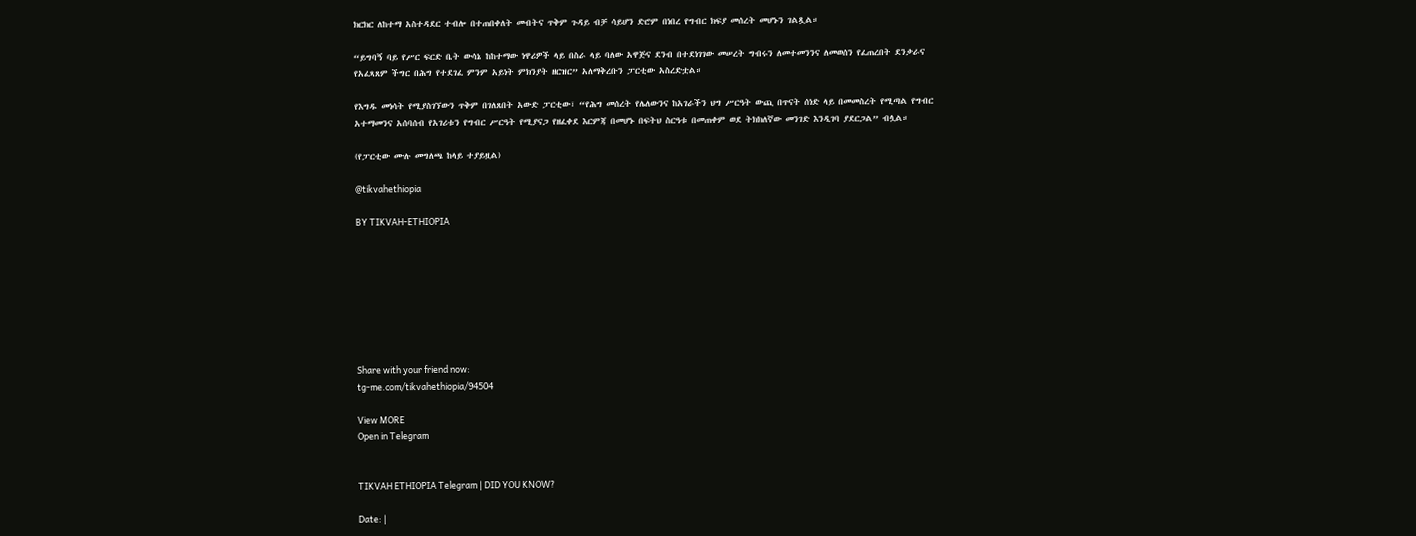ክርክር ለከተማ አስተዳደር ተብሎ በተጠበቀለት መብትና ጥቅም ጉዳይ ብቻ ሳይሆን ድሮም በነበረ የግብር ክፍያ መሰረት መሆኑን ገልጿል።

“ይግባኝ ባይ የሥር ፍርድ ቤት ውሳኔ ከከተማው ነዋሪዎች ላይ በስራ ላይ ባለው አዋጅና ደንብ በተደነገገው መሠረት ግብሩን ለመተመንንና ለመወሰን የፈጠረበት ደንቃራና የአፈጻጸም ችግር በሕግ የተደገፈ ምንም አይነት ምክንያት ዘርዝር” አለማቅረቡን ፓርቲው አስረድቷል።

የእግዱ መነሳት የሚያስገኘውን ጥቅም በገለጸበት አውድ ፓርቲው፣ “የሕግ መሰረት የሌለውንና ከአገራችን ህግ ሥርዓት ውጪ በጥናት ሰነድ ላይ በመመስረት የሚጣል የግብር አተማመንና አሰባሰብ የአገሪቱን የግብር ሥርዓት የሚያናጋ የዘፈቀደ እርምጃ በመሆኑ በፍትህ ስርዓቱ በመጠቀም ወደ ትክክለኛው መንገድ እንዲገባ ያደርጋል” ብሏል።

(የፓርቲው ሙሉ መግለጫ ከላይ ተያይዟል)

@tikvahethiopia

BY TIKVAH-ETHIOPIA








Share with your friend now:
tg-me.com/tikvahethiopia/94504

View MORE
Open in Telegram


TIKVAH ETHIOPIA Telegram | DID YOU KNOW?

Date: |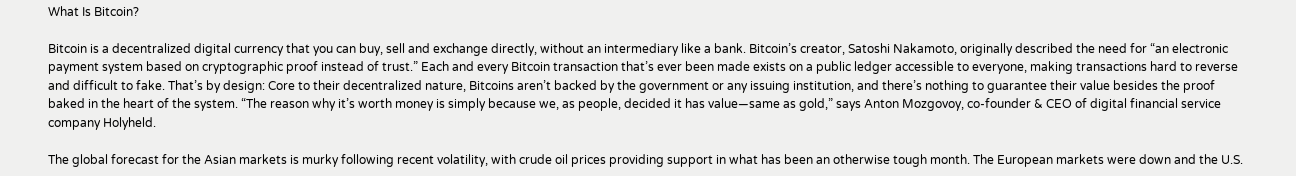What Is Bitcoin?

Bitcoin is a decentralized digital currency that you can buy, sell and exchange directly, without an intermediary like a bank. Bitcoin’s creator, Satoshi Nakamoto, originally described the need for “an electronic payment system based on cryptographic proof instead of trust.” Each and every Bitcoin transaction that’s ever been made exists on a public ledger accessible to everyone, making transactions hard to reverse and difficult to fake. That’s by design: Core to their decentralized nature, Bitcoins aren’t backed by the government or any issuing institution, and there’s nothing to guarantee their value besides the proof baked in the heart of the system. “The reason why it’s worth money is simply because we, as people, decided it has value—same as gold,” says Anton Mozgovoy, co-founder & CEO of digital financial service company Holyheld.

The global forecast for the Asian markets is murky following recent volatility, with crude oil prices providing support in what has been an otherwise tough month. The European markets were down and the U.S.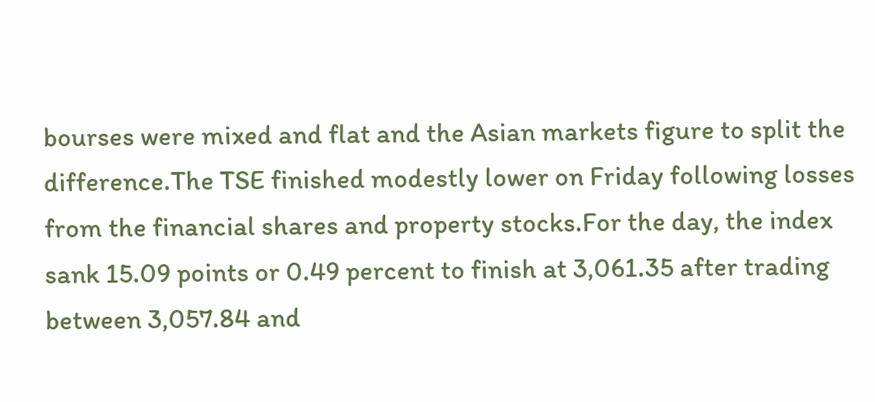bourses were mixed and flat and the Asian markets figure to split the difference.The TSE finished modestly lower on Friday following losses from the financial shares and property stocks.For the day, the index sank 15.09 points or 0.49 percent to finish at 3,061.35 after trading between 3,057.84 and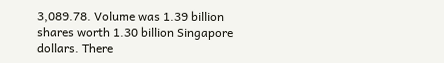3,089.78. Volume was 1.39 billion shares worth 1.30 billion Singapore dollars. There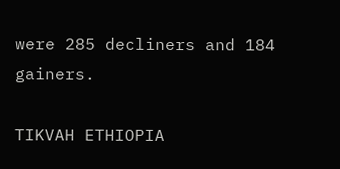were 285 decliners and 184 gainers.

TIKVAH ETHIOPIA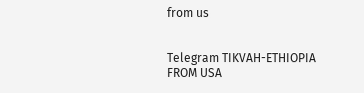from us


Telegram TIKVAH-ETHIOPIA
FROM USA